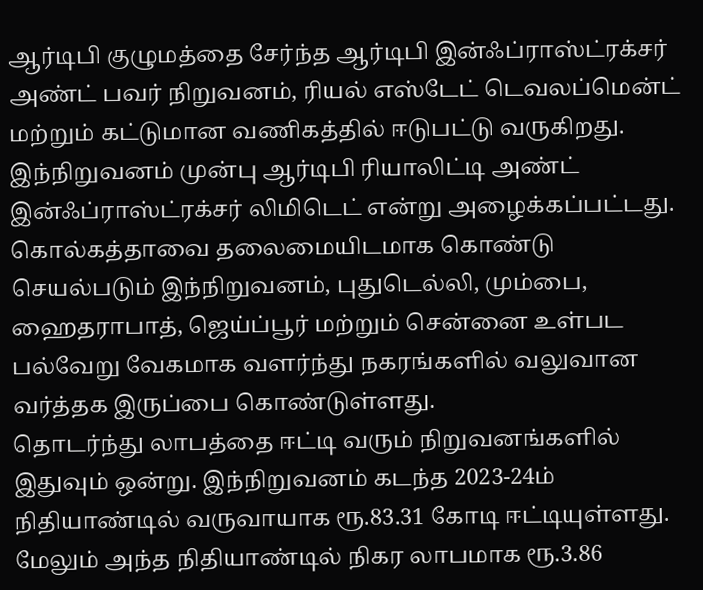ஆர்டிபி குழுமத்தை சேர்ந்த ஆர்டிபி இன்ஃப்ராஸ்ட்ரக்சர் அண்ட் பவர் நிறுவனம், ரியல் எஸ்டேட் டெவலப்மென்ட் மற்றும் கட்டுமான வணிகத்தில் ஈடுபட்டு வருகிறது. இந்நிறுவனம் முன்பு ஆர்டிபி ரியாலிட்டி அண்ட் இன்ஃப்ராஸ்ட்ரக்சர் லிமிடெட் என்று அழைக்கப்பட்டது. கொல்கத்தாவை தலைமையிடமாக கொண்டு செயல்படும் இந்நிறுவனம், புதுடெல்லி, மும்பை, ஹைதராபாத், ஜெய்ப்பூர் மற்றும் சென்னை உள்பட பல்வேறு வேகமாக வளர்ந்து நகரங்களில் வலுவான வர்த்தக இருப்பை கொண்டுள்ளது.
தொடர்ந்து லாபத்தை ஈட்டி வரும் நிறுவனங்களில் இதுவும் ஒன்று. இந்நிறுவனம் கடந்த 2023-24ம் நிதியாண்டில் வருவாயாக ரூ.83.31 கோடி ஈட்டியுள்ளது. மேலும் அந்த நிதியாண்டில் நிகர லாபமாக ரூ.3.86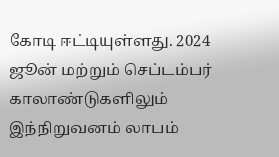கோடி ஈட்டியுள்ளது. 2024 ஜூன் மற்றும் செப்டம்பர் காலாண்டுகளிலும் இந்நிறுவனம் லாபம்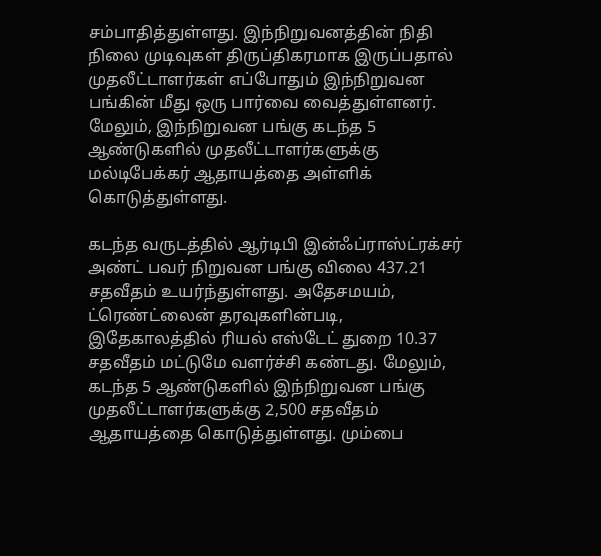சம்பாதித்துள்ளது. இந்நிறுவனத்தின் நிதி நிலை முடிவுகள் திருப்திகரமாக இருப்பதால் முதலீட்டாளர்கள் எப்போதும் இந்நிறுவன பங்கின் மீது ஒரு பார்வை வைத்துள்ளனர். மேலும், இந்நிறுவன பங்கு கடந்த 5 ஆண்டுகளில் முதலீட்டாளர்களுக்கு மல்டிபேக்கர் ஆதாயத்தை அள்ளிக் கொடுத்துள்ளது.

கடந்த வருடத்தில் ஆர்டிபி இன்ஃப்ராஸ்ட்ரக்சர் அண்ட் பவர் நிறுவன பங்கு விலை 437.21 சதவீதம் உயர்ந்துள்ளது. அதேசமயம், ட்ரெண்ட்லைன் தரவுகளின்படி, இதேகாலத்தில் ரியல் எஸ்டேட் துறை 10.37 சதவீதம் மட்டுமே வளர்ச்சி கண்டது. மேலும், கடந்த 5 ஆண்டுகளில் இந்நிறுவன பங்கு முதலீட்டாளர்களுக்கு 2,500 சதவீதம் ஆதாயத்தை கொடுத்துள்ளது. மும்பை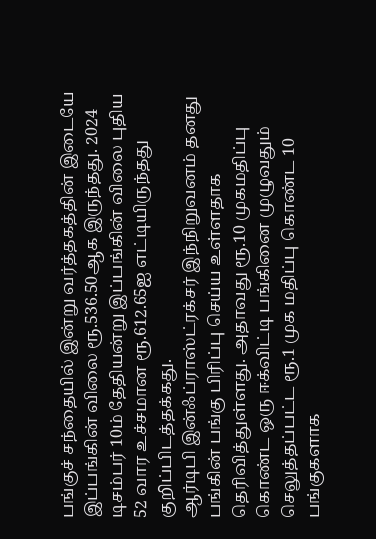பங்குச் சந்தையில் இன்று வர்த்தகத்தின் இடையே இப்பங்கின் விலை ரூ.536.50ஆக இருந்தது. 2024 டிசம்பர் 10ம் தேதியன்று இப்பங்கின் விலை புதிய 52 வார உச்சமான ரூ.612.65ஐ எட்டியிருந்தது குறிப்பிடத்தக்கது.
ஆர்டிபி இன்ஃப்ராஸ்ட்ரக்சர் இந்நிறுவனம் தனது பங்கின் பங்கு பிரிப்பு செய்ய உள்ளதாக தெரிவித்துள்ளது. அதாவது ரூ.10 முகமதிப்பு கொண்ட ஒரு ஈக்விட்டி பங்கினை முழுவதும் செலுத்தப்பட்ட ரூ.1 முக மதிப்பு கொண்ட 10 பங்குகளாக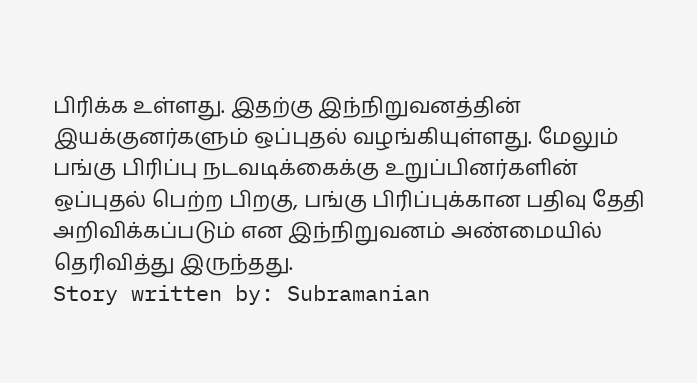பிரிக்க உள்ளது. இதற்கு இந்நிறுவனத்தின் இயக்குனர்களும் ஒப்புதல் வழங்கியுள்ளது. மேலும் பங்கு பிரிப்பு நடவடிக்கைக்கு உறுப்பினர்களின் ஒப்புதல் பெற்ற பிறகு, பங்கு பிரிப்புக்கான பதிவு தேதி அறிவிக்கப்படும் என இந்நிறுவனம் அண்மையில் தெரிவித்து இருந்தது.
Story written by: Subramanian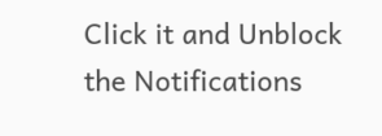Click it and Unblock the Notifications